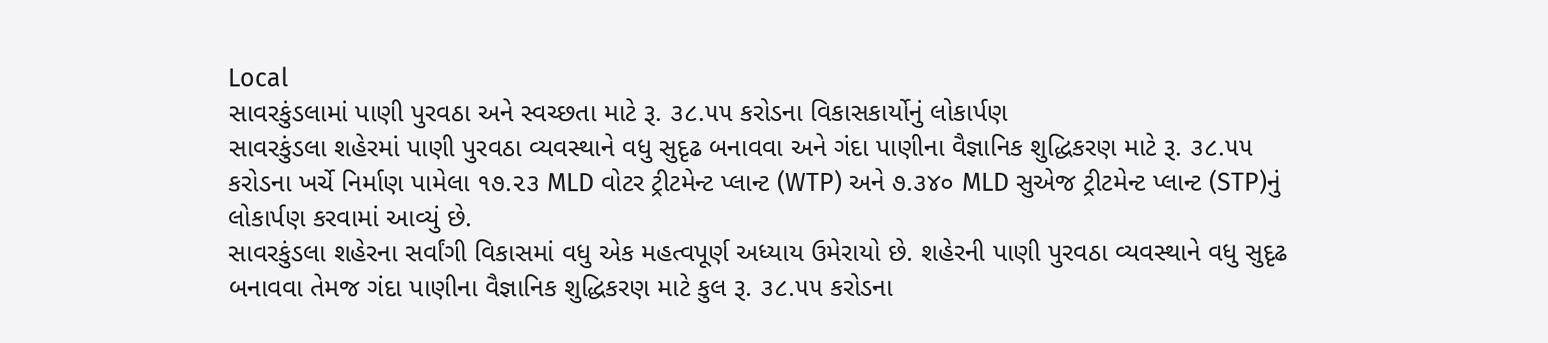Local
સાવરકુંડલામાં પાણી પુરવઠા અને સ્વચ્છતા માટે રૂ. ૩૮.૫૫ કરોડના વિકાસકાર્યોનું લોકાર્પણ
સાવરકુંડલા શહેરમાં પાણી પુરવઠા વ્યવસ્થાને વધુ સુદૃઢ બનાવવા અને ગંદા પાણીના વૈજ્ઞાનિક શુદ્ધિકરણ માટે રૂ. ૩૮.૫૫ કરોડના ખર્ચે નિર્માણ પામેલા ૧૭.૨૩ MLD વોટર ટ્રીટમેન્ટ પ્લાન્ટ (WTP) અને ૭.૩૪૦ MLD સુએજ ટ્રીટમેન્ટ પ્લાન્ટ (STP)નું લોકાર્પણ કરવામાં આવ્યું છે.
સાવરકુંડલા શહેરના સર્વાંગી વિકાસમાં વધુ એક મહત્વપૂર્ણ અધ્યાય ઉમેરાયો છે. શહેરની પાણી પુરવઠા વ્યવસ્થાને વધુ સુદૃઢ બનાવવા તેમજ ગંદા પાણીના વૈજ્ઞાનિક શુદ્ધિકરણ માટે કુલ રૂ. ૩૮.૫૫ કરોડના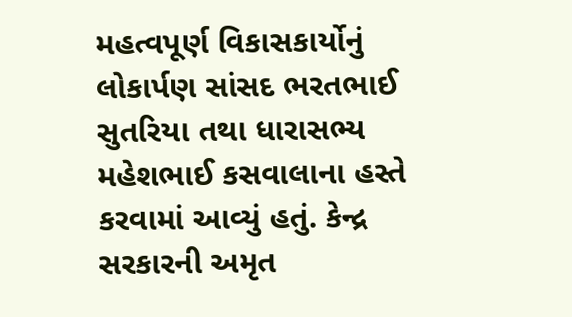મહત્વપૂર્ણ વિકાસકાર્યોનું લોકાર્પણ સાંસદ ભરતભાઈ સુતરિયા તથા ધારાસભ્ય મહેશભાઈ કસવાલાના હસ્તે કરવામાં આવ્યું હતું. કેન્દ્ર સરકારની અમૃત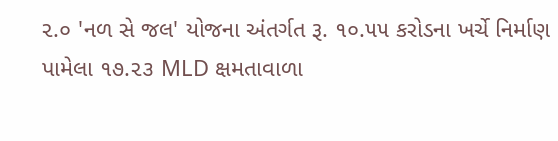૨.૦ 'નળ સે જલ' યોજના અંતર્ગત રૂ. ૧૦.૫૫ કરોડના ખર્ચે નિર્માણ પામેલા ૧૭.૨૩ MLD ક્ષમતાવાળા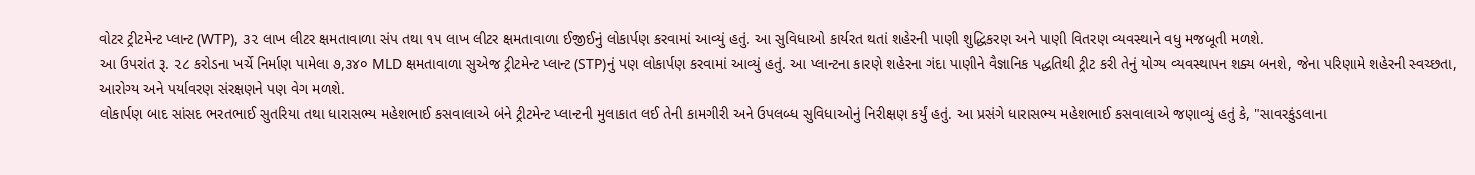વોટર ટ્રીટમેન્ટ પ્લાન્ટ (WTP), ૩૨ લાખ લીટર ક્ષમતાવાળા સંપ તથા ૧૫ લાખ લીટર ક્ષમતાવાળા ઈજીઈનું લોકાર્પણ કરવામાં આવ્યું હતું. આ સુવિધાઓ કાર્યરત થતાં શહેરની પાણી શુદ્ધિકરણ અને પાણી વિતરણ વ્યવસ્થાને વધુ મજબૂતી મળશે.
આ ઉપરાંત રૂ. ૨૮ કરોડના ખર્ચે નિર્માણ પામેલા ૭,૩૪૦ MLD ક્ષમતાવાળા સુએજ ટ્રીટમેન્ટ પ્લાન્ટ (STP)નું પણ લોકાર્પણ કરવામાં આવ્યું હતું. આ પ્લાન્ટના કારણે શહેરના ગંદા પાણીને વૈજ્ઞાનિક પદ્ધતિથી ટ્રીટ કરી તેનું યોગ્ય વ્યવસ્થાપન શક્ય બનશે, જેના પરિણામે શહેરની સ્વચ્છતા, આરોગ્ય અને પર્યાવરણ સંરક્ષણને પણ વેગ મળશે.
લોકાર્પણ બાદ સાંસદ ભરતભાઈ સુતરિયા તથા ધારાસભ્ય મહેશભાઈ કસવાલાએ બંને ટ્રીટમેન્ટ પ્લાન્ટની મુલાકાત લઈ તેની કામગીરી અને ઉપલબ્ધ સુવિધાઓનું નિરીક્ષણ કર્યું હતું. આ પ્રસંગે ધારાસભ્ય મહેશભાઈ કસવાલાએ જણાવ્યું હતું કે, "સાવરકુંડલાના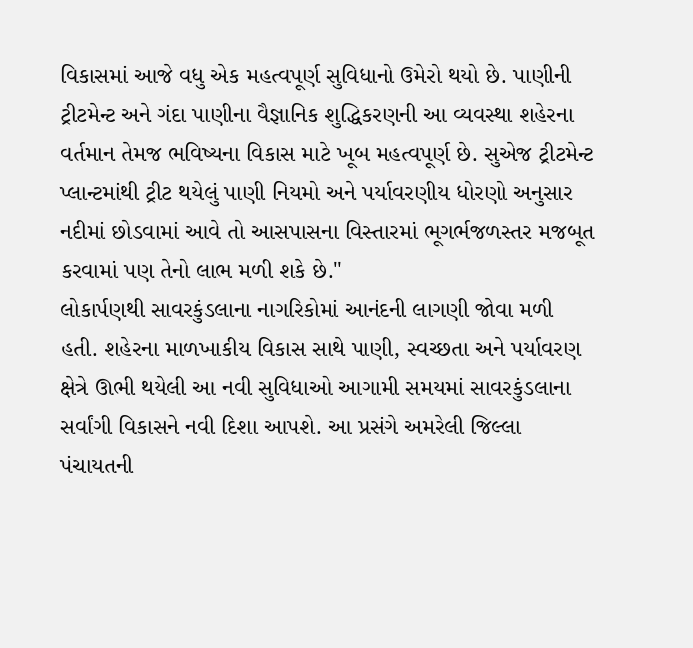વિકાસમાં આજે વધુ એક મહત્વપૂર્ણ સુવિધાનો ઉમેરો થયો છે. પાણીની ટ્રીટમેન્ટ અને ગંદા પાણીના વૈજ્ઞાનિક શુદ્ધિકરણની આ વ્યવસ્થા શહેરના વર્તમાન તેમજ ભવિષ્યના વિકાસ માટે ખૂબ મહત્વપૂર્ણ છે. સુએજ ટ્રીટમેન્ટ પ્લાન્ટમાંથી ટ્રીટ થયેલું પાણી નિયમો અને પર્યાવરણીય ધોરણો અનુસાર નદીમાં છોડવામાં આવે તો આસપાસના વિસ્તારમાં ભૂગર્ભજળસ્તર મજબૂત કરવામાં પણ તેનો લાભ મળી શકે છે."
લોકાર્પણથી સાવરકુંડલાના નાગરિકોમાં આનંદની લાગણી જોવા મળી હતી. શહેરના માળખાકીય વિકાસ સાથે પાણી, સ્વચ્છતા અને પર્યાવરણ ક્ષેત્રે ઊભી થયેલી આ નવી સુવિધાઓ આગામી સમયમાં સાવરકુંડલાના સર્વાંગી વિકાસને નવી દિશા આપશે. આ પ્રસંગે અમરેલી જિલ્લા પંચાયતની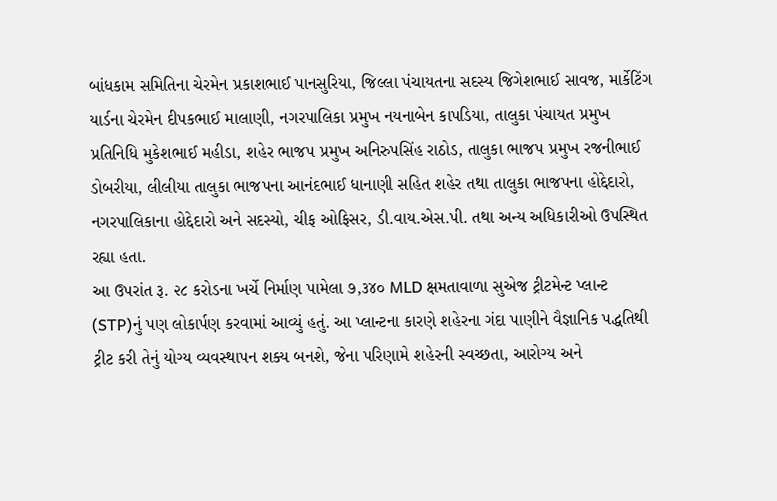બાંધકામ સમિતિના ચેરમેન પ્રકાશભાઈ પાનસુરિયા, જિલ્લા પંચાયતના સદસ્ય જિગેશભાઈ સાવજ, માર્કેટિંગ યાર્ડના ચેરમેન દીપકભાઈ માલાણી, નગરપાલિકા પ્રમુખ નયનાબેન કાપડિયા, તાલુકા પંચાયત પ્રમુખ પ્રતિનિધિ મુકેશભાઈ મહીડા, શહેર ભાજપ પ્રમુખ અનિરુપસિંહ રાઠોડ, તાલુકા ભાજપ પ્રમુખ રજનીભાઈ ડોબરીયા, લીલીયા તાલુકા ભાજપના આનંદભાઈ ધાનાણી સહિત શહેર તથા તાલુકા ભાજપના હોદ્દેદારો, નગરપાલિકાના હોદ્દેદારો અને સદસ્યો, ચીફ ઓફિસર, ડી.વાય.એસ.પી. તથા અન્ય અધિકારીઓ ઉપસ્થિત રહ્યા હતા.
આ ઉપરાંત રૂ. ૨૮ કરોડના ખર્ચે નિર્માણ પામેલા ૭,૩૪૦ MLD ક્ષમતાવાળા સુએજ ટ્રીટમેન્ટ પ્લાન્ટ (STP)નું પણ લોકાર્પણ કરવામાં આવ્યું હતું. આ પ્લાન્ટના કારણે શહેરના ગંદા પાણીને વૈજ્ઞાનિક પદ્ધતિથી ટ્રીટ કરી તેનું યોગ્ય વ્યવસ્થાપન શક્ય બનશે, જેના પરિણામે શહેરની સ્વચ્છતા, આરોગ્ય અને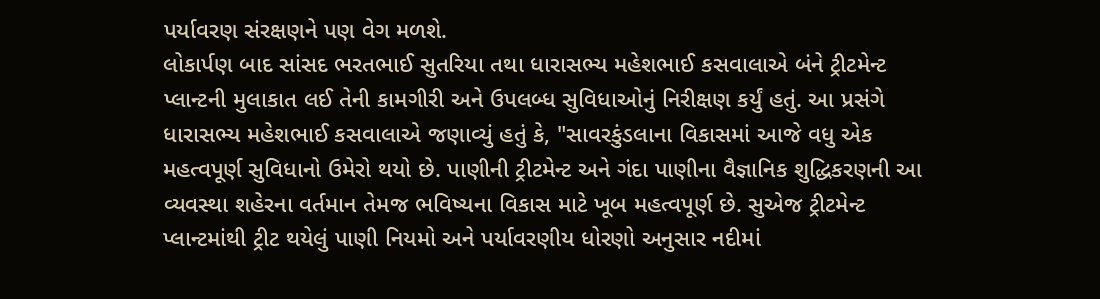પર્યાવરણ સંરક્ષણને પણ વેગ મળશે.
લોકાર્પણ બાદ સાંસદ ભરતભાઈ સુતરિયા તથા ધારાસભ્ય મહેશભાઈ કસવાલાએ બંને ટ્રીટમેન્ટ પ્લાન્ટની મુલાકાત લઈ તેની કામગીરી અને ઉપલબ્ધ સુવિધાઓનું નિરીક્ષણ કર્યું હતું. આ પ્રસંગે ધારાસભ્ય મહેશભાઈ કસવાલાએ જણાવ્યું હતું કે, "સાવરકુંડલાના વિકાસમાં આજે વધુ એક મહત્વપૂર્ણ સુવિધાનો ઉમેરો થયો છે. પાણીની ટ્રીટમેન્ટ અને ગંદા પાણીના વૈજ્ઞાનિક શુદ્ધિકરણની આ વ્યવસ્થા શહેરના વર્તમાન તેમજ ભવિષ્યના વિકાસ માટે ખૂબ મહત્વપૂર્ણ છે. સુએજ ટ્રીટમેન્ટ પ્લાન્ટમાંથી ટ્રીટ થયેલું પાણી નિયમો અને પર્યાવરણીય ધોરણો અનુસાર નદીમાં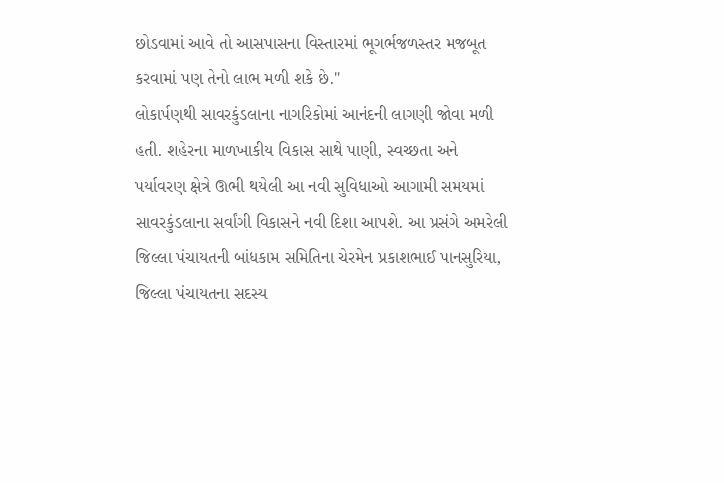છોડવામાં આવે તો આસપાસના વિસ્તારમાં ભૂગર્ભજળસ્તર મજબૂત કરવામાં પણ તેનો લાભ મળી શકે છે."
લોકાર્પણથી સાવરકુંડલાના નાગરિકોમાં આનંદની લાગણી જોવા મળી હતી. શહેરના માળખાકીય વિકાસ સાથે પાણી, સ્વચ્છતા અને પર્યાવરણ ક્ષેત્રે ઊભી થયેલી આ નવી સુવિધાઓ આગામી સમયમાં સાવરકુંડલાના સર્વાંગી વિકાસને નવી દિશા આપશે. આ પ્રસંગે અમરેલી જિલ્લા પંચાયતની બાંધકામ સમિતિના ચેરમેન પ્રકાશભાઈ પાનસુરિયા, જિલ્લા પંચાયતના સદસ્ય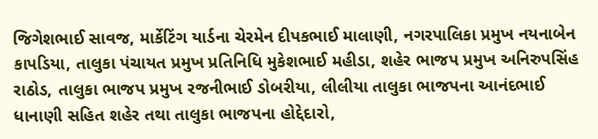જિગેશભાઈ સાવજ, માર્કેટિંગ યાર્ડના ચેરમેન દીપકભાઈ માલાણી, નગરપાલિકા પ્રમુખ નયનાબેન કાપડિયા, તાલુકા પંચાયત પ્રમુખ પ્રતિનિધિ મુકેશભાઈ મહીડા, શહેર ભાજપ પ્રમુખ અનિરુપસિંહ રાઠોડ, તાલુકા ભાજપ પ્રમુખ રજનીભાઈ ડોબરીયા, લીલીયા તાલુકા ભાજપના આનંદભાઈ ધાનાણી સહિત શહેર તથા તાલુકા ભાજપના હોદ્દેદારો,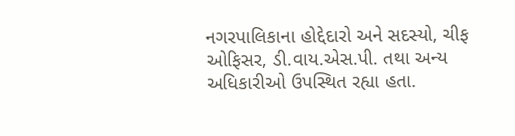નગરપાલિકાના હોદ્દેદારો અને સદસ્યો, ચીફ ઓફિસર, ડી.વાય.એસ.પી. તથા અન્ય અધિકારીઓ ઉપસ્થિત રહ્યા હતા.